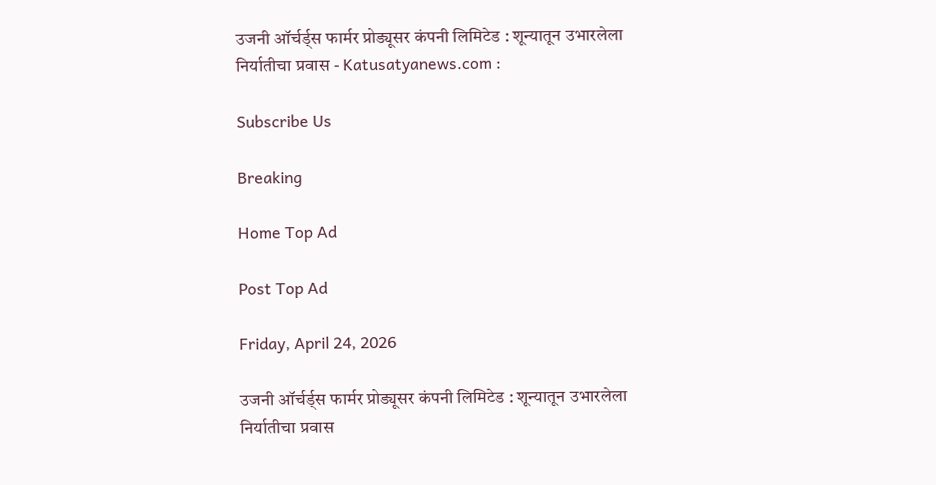उजनी ऑर्चर्ड्स फार्मर प्रोड्यूसर कंपनी लिमिटेड : शून्यातून उभारलेला निर्यातीचा प्रवास - Katusatyanews.com :

Subscribe Us

Breaking

Home Top Ad

Post Top Ad

Friday, April 24, 2026

उजनी ऑर्चर्ड्स फार्मर प्रोड्यूसर कंपनी लिमिटेड : शून्यातून उभारलेला निर्यातीचा प्रवास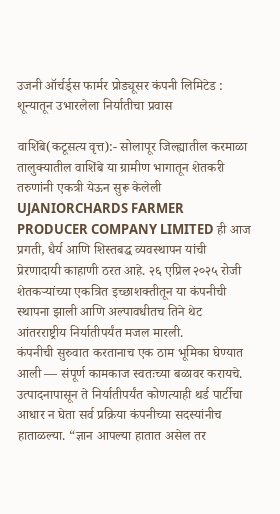उजनी ऑर्चर्ड्स फार्मर प्रोड्यूसर कंपनी लिमिटेड : शून्यातून उभारलेला निर्यातीचा प्रवास

वाशिंबे(कटूसत्य वृत्त):- सोलापूर जिल्ह्यातील करमाळा तालुक्यातील वाशिंबे या ग्रामीण भागातून शेतकरी तरुणांनी एकत्री येऊन सुरू केलेली UJANIORCHARDS FARMER PRODUCER COMPANY LIMITED ही आज प्रगती, धैर्य आणि शिस्तबद्ध व्यवस्थापन यांची प्रेरणादायी काहाणी ठरत आहे. २६ एप्रिल २०२५ रोजी शेतकऱ्यांच्या एकत्रित इच्छाशक्तीतून या कंपनीची स्थापना झाली आणि अल्पावधीतच तिने थेट आंतरराष्ट्रीय निर्यातीपर्यंत मजल मारली.
कंपनीची सुरुवात करतानाच एक ठाम भूमिका घेण्यात आली — संपूर्ण कामकाज स्वतःच्या बळावर करायचे. उत्पादनापासून ते निर्यातीपर्यंत कोणत्याही थर्ड पार्टीचा आधार न घेता सर्व प्रक्रिया कंपनीच्या सदस्यांनीच हाताळल्या. “ज्ञान आपल्या हातात असेल तर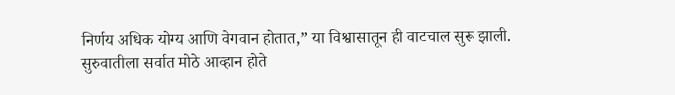निर्णय अधिक योग्य आणि वेगवान होतात,” या विश्वासातून ही वाटचाल सुरू झाली.
सुरुवातीला सर्वात मोठे आव्हान होते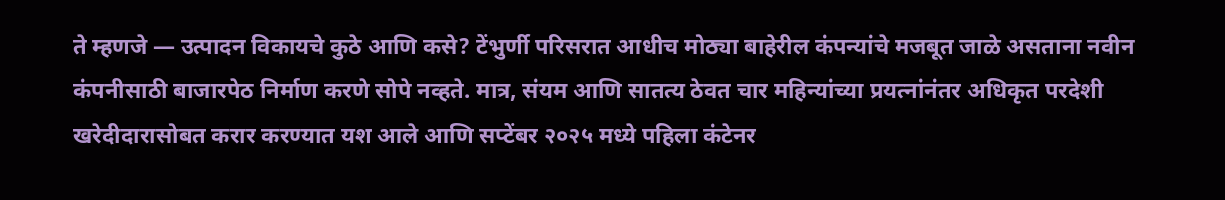ते म्हणजे — उत्पादन विकायचे कुठे आणि कसे? टेंभुर्णी परिसरात आधीच मोठ्या बाहेरील कंपन्यांचे मजबूत जाळे असताना नवीन कंपनीसाठी बाजारपेठ निर्माण करणे सोपे नव्हते. मात्र, संयम आणि सातत्य ठेवत चार महिन्यांच्या प्रयत्नांनंतर अधिकृत परदेशी खरेदीदारासोबत करार करण्यात यश आले आणि सप्टेंबर २०२५ मध्ये पहिला कंटेनर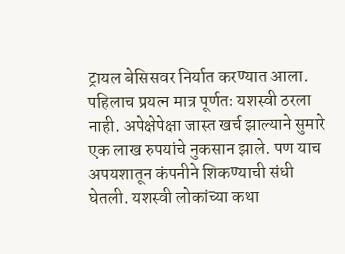ट्रायल बेसिसवर निर्यात करण्यात आला.
पहिलाच प्रयत्न मात्र पूर्णतः यशस्वी ठरला नाही. अपेक्षेपेक्षा जास्त खर्च झाल्याने सुमारे एक लाख रुपयांचे नुकसान झाले. पण याच अपयशातून कंपनीने शिकण्याची संधी घेतली. यशस्वी लोकांच्या कथा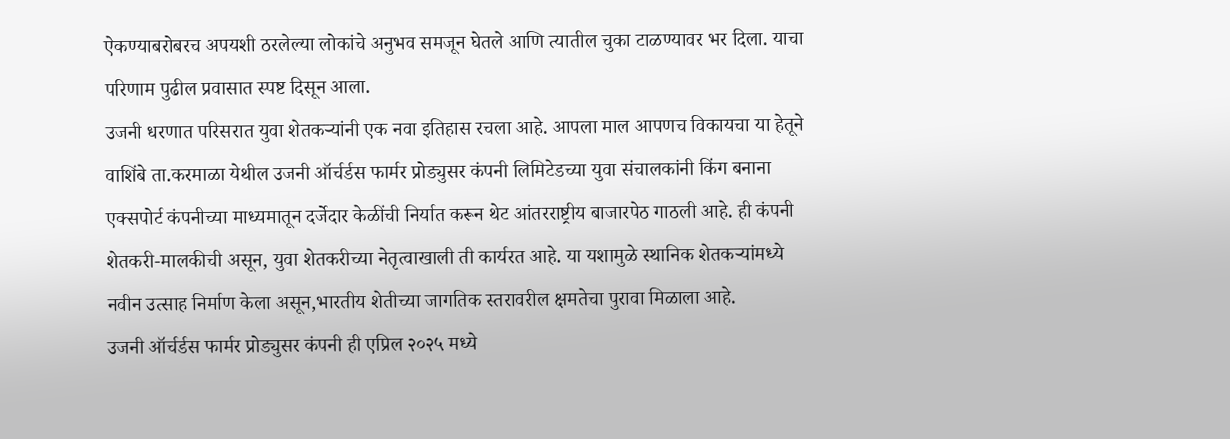ऐकण्याबरोबरच अपयशी ठरलेल्या लोकांचे अनुभव समजून घेतले आणि त्यातील चुका टाळण्यावर भर दिला. याचा परिणाम पुढील प्रवासात स्पष्ट दिसून आला.
उजनी धरणात परिसरात युवा शेतकऱ्यांनी एक नवा इतिहास रचला आहे. आपला माल आपणच विकायचा या हेतूने वाशिंबे ता.करमाळा येथील उजनी ऑर्चर्डस फार्मर प्रोड्युसर कंपनी लिमिटेडच्या युवा संचालकांनी किंग बनाना एक्सपोर्ट कंपनीच्या माध्यमातून दर्जेदार केळींची निर्यात करून थेट आंतरराष्ट्रीय बाजारपेठ गाठली आहे. ही कंपनी शेतकरी-मालकीची असून, युवा शेतकरीच्या नेतृत्वाखाली ती कार्यरत आहे. या यशामुळे स्थानिक शेतकऱ्यांमध्ये नवीन उत्साह निर्माण केला असून,भारतीय शेतीच्या जागतिक स्तरावरील क्षमतेचा पुरावा मिळाला आहे.
उजनी ऑर्चर्डस फार्मर प्रोड्युसर कंपनी ही एप्रिल २०२५ मध्ये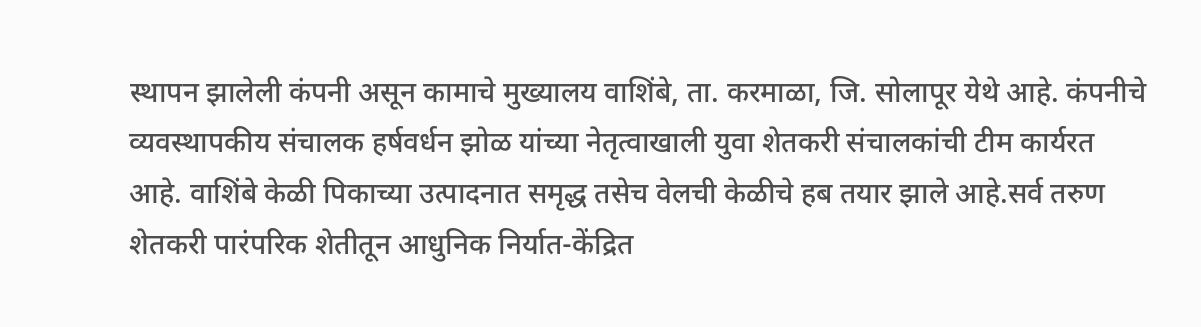स्थापन झालेली कंपनी असून कामाचे मुख्यालय वाशिंबे, ता. करमाळा, जि. सोलापूर येथे आहे. कंपनीचे व्यवस्थापकीय संचालक हर्षवर्धन झोळ यांच्या नेतृत्वाखाली युवा शेतकरी संचालकांची टीम कार्यरत आहे. वाशिंबे केळी पिकाच्या उत्पादनात समृद्ध तसेच वेलची केळीचे हब तयार झाले आहे.सर्व तरुण शेतकरी पारंपरिक शेतीतून आधुनिक निर्यात-केंद्रित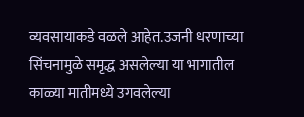व्यवसायाकडे वळले आहेत.उजनी धरणाच्या सिंचनामुळे समृद्ध असलेल्या या भागातील काळ्या मातीमध्ये उगवलेल्या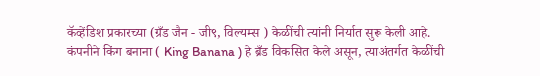कॅव्हेंडिश प्रकारच्या (ग्रँड जैन - जी९, विल्यम्स ) केळींची त्यांनी निर्यात सुरू केली आहे.
कंपनीने किंग बनाना ( King Banana ) हे ब्रँड विकसित केले असून, त्याअंतर्गत केळींची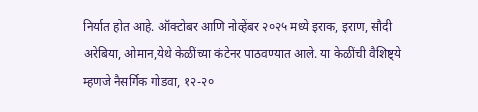निर्यात होत आहे. ऑक्टोबर आणि नोव्हेंबर २०२५ मध्ये इराक, इराण, सौदी अरेबिया, ओमान,येथे केळींच्या कंटेनर पाठवण्यात आले. या केळींची वैशिष्ट्ये म्हणजे नैसर्गिक गोडवा, १२-२०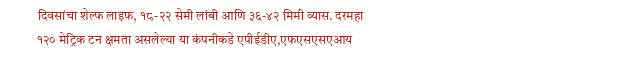दिवसांचा शेल्फ लाइफ, १८-२२ सेमी लांबी आणि ३६-४२ मिमी व्यास. दरमहा १२० मेट्रिक टन क्षमता असलेल्या या कंपनीकडे एपीईडीए,एफएसएसएआय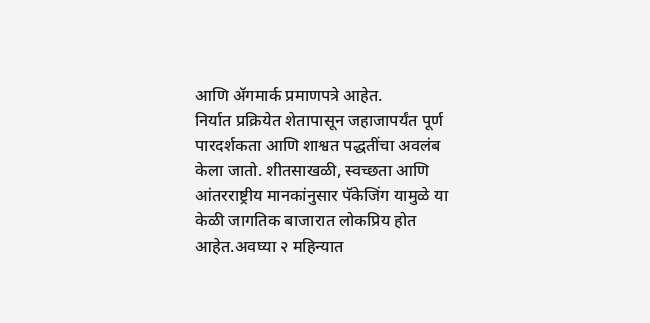आणि ॲगमार्क प्रमाणपत्रे आहेत.
निर्यात प्रक्रियेत शेतापासून जहाजापर्यंत पूर्ण पारदर्शकता आणि शाश्वत पद्धतींचा अवलंब केला जातो. शीतसाखळी, स्वच्छता आणि आंतरराष्ट्रीय मानकांनुसार पॅकेजिंग यामुळे या केळी जागतिक बाजारात लोकप्रिय होत आहेत.अवघ्या २ महिन्यात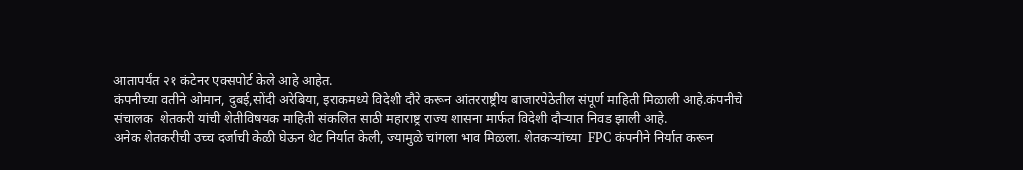आतापर्यंत २१ कंटेनर एक्सपोर्ट केले आहे आहेत.
कंपनीच्या वतीने ओमान, दुबई,सोंदी अरेबिया, इराकमध्ये विदेशी दौरे करून आंतरराष्ट्रीय बाजारपेठेतील संपूर्ण माहिती मिळाली आहे.कंपनीचे संचालक  शेतकरी यांची शेतीविषयक माहिती संकलित साठी महाराष्ट्र राज्य शासना मार्फत विदेशी दौऱ्यात निवड झाली आहे.
अनेक शेतकरीची उच्च दर्जाची केळी घेऊन थेट निर्यात केली, ज्यामुळे चांगला भाव मिळला. शेतकऱ्यांच्या  FPC कंपनीने निर्यात करून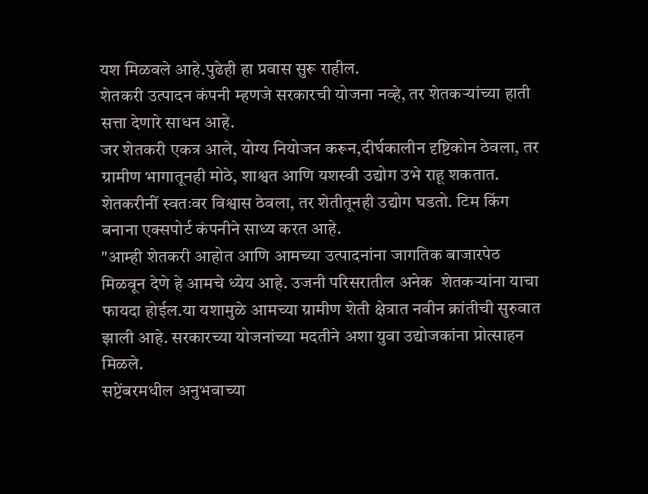यश मिळवले आहे.पुढेही हा प्रवास सुरू राहील.
शेतकरी उत्पादन कंपनी म्हणजे सरकारची योजना नव्हे, तर शेतकऱ्यांच्या हाती सत्ता देणारे साधन आहे.
जर शेतकरी एकत्र आले, योग्य नियोजन करून,दीर्घकालीन दृष्टिकोन ठेवला, तर ग्रामीण भागातूनही मोठे, शाश्वत आणि यशस्वी उद्योग उभे राहू शकतात.
शेतकरीनीं स्वतःवर विश्वास ठेवला, तर शेतीतूनही उद्योग घडतो. टिम किंग बनाना एक्सपोर्ट कंपनीने साध्य करत आहे.
"आम्ही शेतकरी आहोत आणि आमच्या उत्पादनांना जागतिक बाजारपेठ मिळवून देणे हे आमचे ध्येय आहे. उजनी परिसरातील अनेक  शेतकऱ्यांना याचा फायदा होईल.या यशामुळे आमच्या ग्रामीण शेती क्षेत्रात नवीन क्रांतीची सुरुवात झाली आहे. सरकारच्या योजनांच्या मदतीने अशा युवा उद्योजकांना प्रोत्साहन मिळले.
सप्टेंबरमधील अनुभवाच्या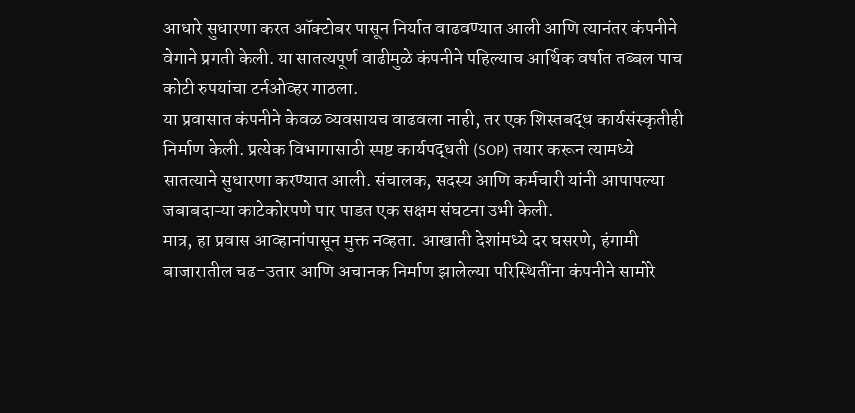आधारे सुधारणा करत ऑक्टोबर पासून निर्यात वाढवण्यात आली आणि त्यानंतर कंपनीने वेगाने प्रगती केली. या सातत्यपूर्ण वाढीमुळे कंपनीने पहिल्याच आर्थिक वर्षात तब्बल पाच कोटी रुपयांचा टर्नओव्हर गाठला.
या प्रवासात कंपनीने केवळ व्यवसायच वाढवला नाही, तर एक शिस्तबद्ध कार्यसंस्कृतीही निर्माण केली. प्रत्येक विभागासाठी स्पष्ट कार्यपद्धती (SOP) तयार करून त्यामध्ये सातत्याने सुधारणा करण्यात आली. संचालक, सदस्य आणि कर्मचारी यांनी आपापल्या जबाबदाऱ्या काटेकोरपणे पार पाडत एक सक्षम संघटना उभी केली.
मात्र, हा प्रवास आव्हानांपासून मुक्त नव्हता. आखाती देशांमध्ये दर घसरणे, हंगामी बाजारातील चढ-उतार आणि अचानक निर्माण झालेल्या परिस्थितींना कंपनीने सामोरे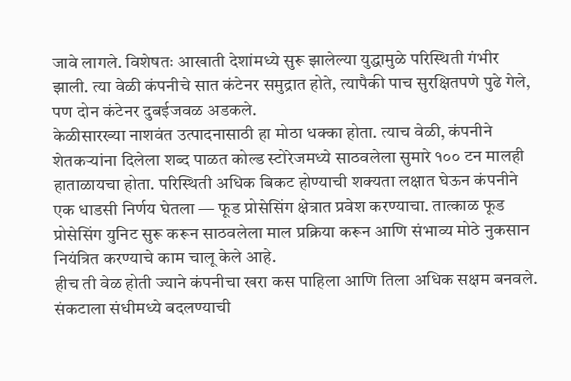जावे लागले. विशेषतः आखाती देशांमध्ये सुरू झालेल्या युद्धामुळे परिस्थिती गंभीर झाली. त्या वेळी कंपनीचे सात कंटेनर समुद्रात होते, त्यापैकी पाच सुरक्षितपणे पुढे गेले, पण दोन कंटेनर दुबईजवळ अडकले.
केळीसारख्या नाशवंत उत्पादनासाठी हा मोठा धक्का होता. त्याच वेळी, कंपनीने शेतकऱ्यांना दिलेला शब्द पाळत कोल्ड स्टोरेजमध्ये साठवलेला सुमारे १०० टन मालही हाताळायचा होता. परिस्थिती अधिक बिकट होण्याची शक्यता लक्षात घेऊन कंपनीने एक धाडसी निर्णय घेतला — फूड प्रोसेसिंग क्षेत्रात प्रवेश करण्याचा. तात्काळ फूड प्रोसेसिंग युनिट सुरू करून साठवलेला माल प्रक्रिया करून आणि संभाव्य मोठे नुकसान नियंत्रित करण्याचे काम चालू केले आहे.
हीच ती वेळ होती ज्याने कंपनीचा खरा कस पाहिला आणि तिला अधिक सक्षम बनवले. संकटाला संधीमध्ये बदलण्याची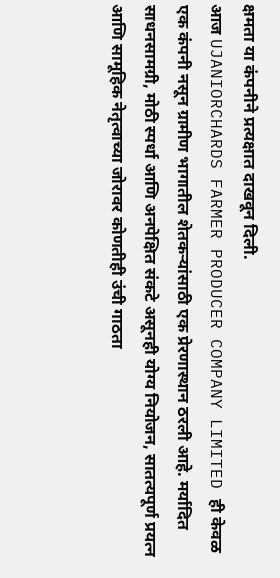क्षमता या कंपनीने प्रत्यक्षात दाखवून दिली.
आज UJANIORCHARDS FARMER PRODUCER COMPANY LIMITED ही केवळ एक कंपनी नसून ग्रामीण भागातील शेतकऱ्यांसाठी एक प्रेरणास्थान ठरली आहे. मर्यादित साधनसामग्री, मोठी स्पर्धा आणि अनपेक्षित संकटे असूनही योग्य नियोजन, सातत्यपूर्ण प्रयत्न आणि सामूहिक नेतृत्वाच्या जोरावर कोणतीही उंची गाठता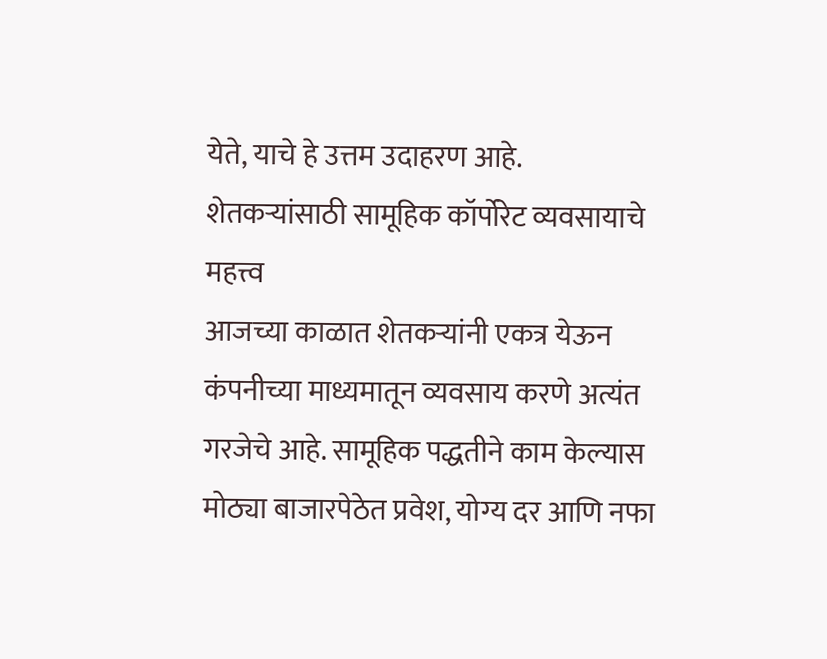येते, याचे हे उत्तम उदाहरण आहे.
शेतकऱ्यांसाठी सामूहिक कॉर्पोरेट व्यवसायाचे महत्त्व
आजच्या काळात शेतकऱ्यांनी एकत्र येऊन कंपनीच्या माध्यमातून व्यवसाय करणे अत्यंत गरजेचे आहे. सामूहिक पद्धतीने काम केल्यास मोठ्या बाजारपेठेत प्रवेश, योग्य दर आणि नफा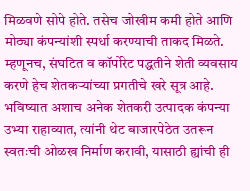मिळवणे सोपे होते. तसेच जोखीम कमी होते आणि मोठ्या कंपन्यांशी स्पर्धा करण्याची ताकद मिळते.
म्हणूनच, संघटित व कॉर्पोरेट पद्धतीने शेती व्यवसाय करणे हेच शेतकऱ्यांच्या प्रगतीचे खरे सूत्र आहे.
भविष्यात अशाच अनेक शेतकरी उत्पादक कंपन्या उभ्या राहाव्यात, त्यांनी थेट बाजारपेठेत उतरून स्वतःची ओळख निर्माण करावी, यासाठी ह्यांची ही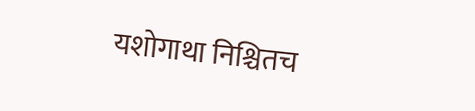यशोगाथा निश्चितच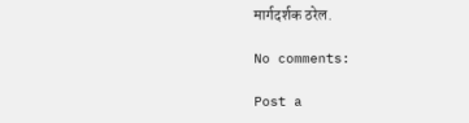मार्गदर्शक ठरेल.

No comments:

Post a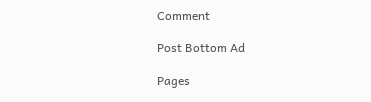Comment

Post Bottom Ad

Pages